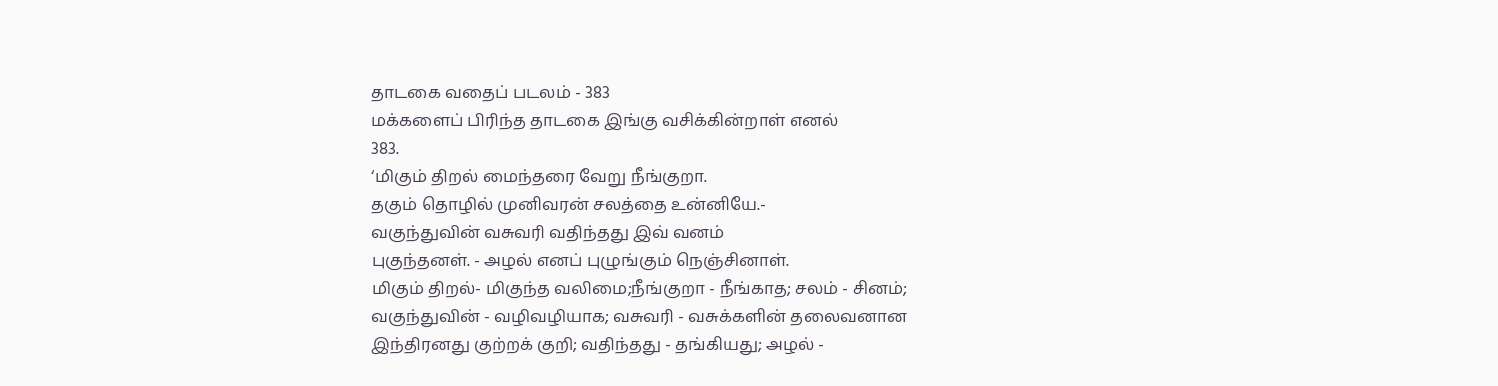தாடகை வதைப் படலம் - 383
மக்களைப் பிரிந்த தாடகை இங்கு வசிக்கின்றாள் எனல்
383.
‘மிகும் திறல் மைந்தரை வேறு நீங்குறா.
தகும் தொழில் முனிவரன் சலத்தை உன்னியே.-
வகுந்துவின் வசுவரி வதிந்தது இவ் வனம்
புகுந்தனள். - அழல் எனப் புழுங்கும் நெஞ்சினாள்.
மிகும் திறல்- மிகுந்த வலிமை;நீங்குறா - நீங்காத; சலம் - சினம்;
வகுந்துவின் - வழிவழியாக; வசுவரி - வசுக்களின் தலைவனான
இந்திரனது குற்றக் குறி; வதிந்தது - தங்கியது; அழல் -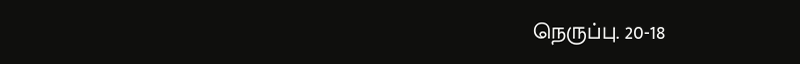நெருப்பு. 20-18